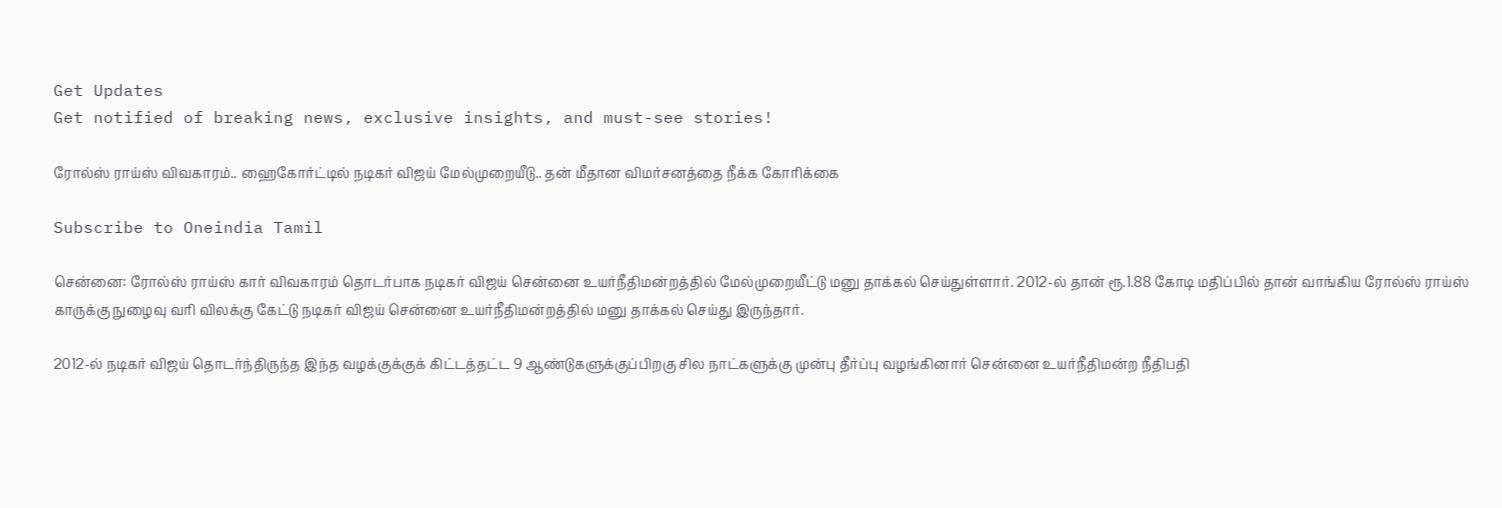Get Updates
Get notified of breaking news, exclusive insights, and must-see stories!

ரோல்ஸ் ராய்ஸ் விவகாரம்.. ஹைகோர்ட்டில் நடிகர் விஜய் மேல்முறையீடு.. தன் மீதான விமர்சனத்தை நீக்க கோரிக்கை

Subscribe to Oneindia Tamil

சென்னை: ரோல்ஸ் ராய்ஸ் கார் விவகாரம் தொடர்பாக நடிகர் விஜய் சென்னை உயர்நீதிமன்றத்தில் மேல்முறையீட்டு மனு தாக்கல் செய்துள்ளார். 2012-ல் தான் ரூ.1.88 கோடி மதிப்பில் தான் வாங்கிய ரோல்ஸ் ராய்ஸ் காருக்கு நுழைவு வரி விலக்கு கேட்டு நடிகர் விஜய் சென்னை உயர்நீதிமன்றத்தில் மனு தாக்கல் செய்து இருந்தார்.

2012-ல் நடிகர் விஜய் தொடர்ந்திருந்த இந்த வழக்குக்குக் கிட்டத்தட்ட 9 ஆண்டுகளுக்குப்பிறகு சில நாட்களுக்கு முன்பு தீர்ப்பு வழங்கினார் சென்னை உயர்நீதிமன்ற நீதிபதி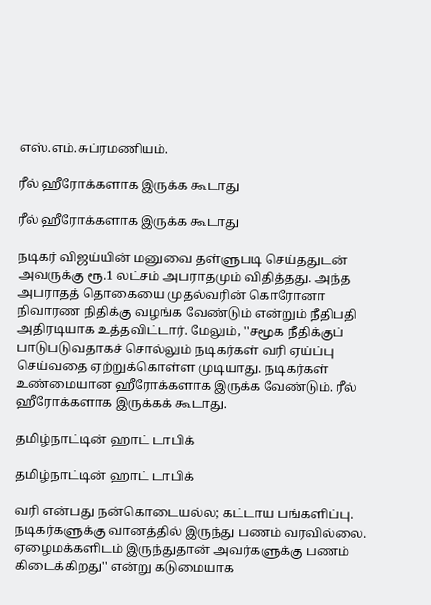எஸ்.எம்.சுப்ரமணியம்.

ரீல் ஹீரோக்களாக இருக்க கூடாது

ரீல் ஹீரோக்களாக இருக்க கூடாது

நடிகர் விஜய்யின் மனுவை தள்ளுபடி செய்ததுடன் அவருக்கு ரூ.1 லட்சம் அபராதமும் விதித்தது. அந்த அபராதத் தொகையை முதல்வரின் கொரோனா நிவாரண நிதிக்கு வழங்க வேண்டும் என்றும் நீதிபதி அதிரடியாக உத்தவிட்டார். மேலும், ''சமூக நீதிக்குப் பாடுபடுவதாகச் சொல்லும் நடிகர்கள் வரி ஏய்ப்பு செய்வதை ஏற்றுக்கொள்ள முடியாது. நடிகர்கள் உண்மையான ஹீரோக்களாக இருக்க வேண்டும். ரீல் ஹீரோக்களாக இருக்கக் கூடாது.

தமிழ்நாட்டின் ஹாட் டாபிக்

தமிழ்நாட்டின் ஹாட் டாபிக்

வரி என்பது நன்கொடையல்ல; கட்டாய பங்களிப்பு. நடிகர்களுக்கு வானத்தில் இருந்து பணம் வரவில்லை. ஏழைமக்களிடம் இருந்துதான் அவர்களுக்கு பணம் கிடைக்கிறது'' என்று கடுமையாக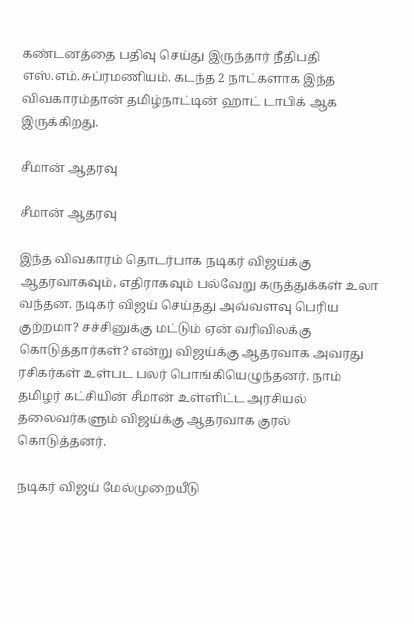கண்டனத்தை பதிவு செய்து இருந்தார் நீதிபதி எஸ்.எம்.சுப்ரமணியம். கடந்த 2 நாட்களாக இந்த விவகாரம்தான் தமிழ்நாட்டின் ஹாட் டாபிக் ஆக இருக்கிறது.

சீமான் ஆதரவு

சீமான் ஆதரவு

இந்த விவகாரம் தொடர்பாக நடிகர் விஜய்க்கு ஆதரவாகவும், எதிராகவும் பல்வேறு கருத்துக்கள் உலா வந்தன. நடிகர் விஜய் செய்தது அவ்வளவு பெரிய குற்றமா? சச்சினுக்கு மட்டும் ஏன் வரிவிலக்கு கொடுத்தார்கள்? என்று விஜய்க்கு ஆதரவாக அவரது ரசிகர்கள் உள்பட பலர் பொங்கியெழுந்தனர். நாம் தமிழர் கட்சியின் சீமான் உள்ளிட்ட அரசியல் தலைவர்களும் விஜய்க்கு ஆதரவாக குரல் கொடுத்தனர்.

நடிகர் விஜய் மேல்முறையீடு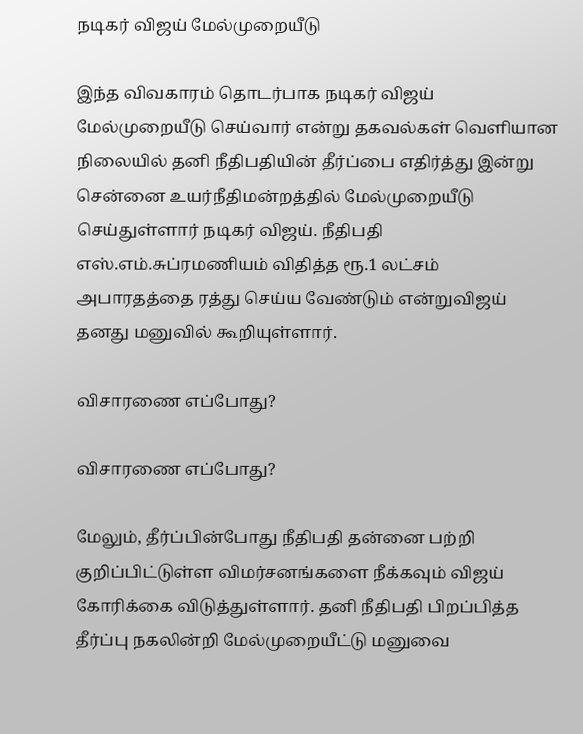நடிகர் விஜய் மேல்முறையீடு

இந்த விவகாரம் தொடர்பாக நடிகர் விஜய் மேல்முறையீடு செய்வார் என்று தகவல்கள் வெளியான நிலையில் தனி நீதிபதியின் தீர்ப்பை எதிர்த்து இன்று சென்னை உயர்நீதிமன்றத்தில் மேல்முறையீடு செய்துள்ளார் நடிகர் விஜய். நீதிபதி எஸ்.எம்.சுப்ரமணியம் விதித்த ரூ.1 லட்சம் அபாரதத்தை ரத்து செய்ய வேண்டும் என்றுவிஜய் தனது மனுவில் கூறியுள்ளார்.

விசாரணை எப்போது?

விசாரணை எப்போது?

மேலும், தீர்ப்பின்போது நீதிபதி தன்னை பற்றி குறிப்பிட்டுள்ள விமர்சனங்களை நீக்கவும் விஜய் கோரிக்கை விடுத்துள்ளார். தனி நீதிபதி பிறப்பித்த தீர்ப்பு நகலின்றி மேல்முறையீட்டு மனுவை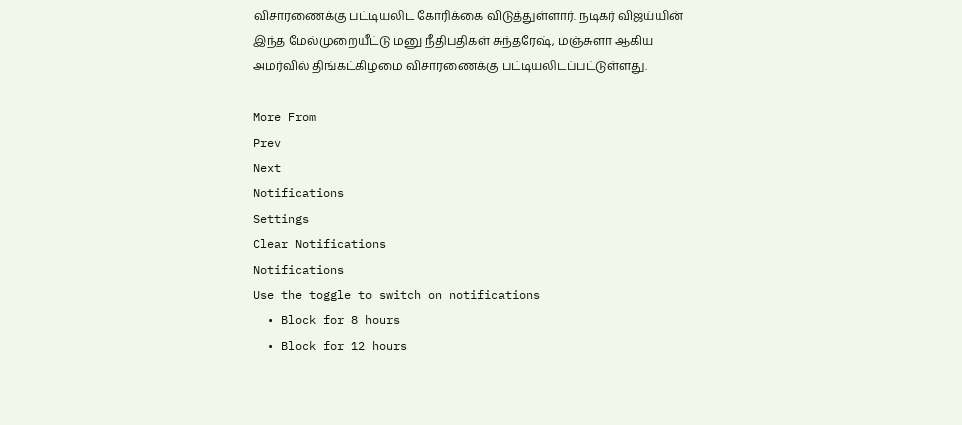விசாரணைக்கு பட்டியலிட கோரிக்கை விடுத்துள்ளார். நடிகர் விஜய்யின் இந்த மேல்முறையீட்டு மனு நீதிபதிகள் சுந்தரேஷ், மஞ்சுளா ஆகிய அமர்வில் திங்கட்கிழமை விசாரணைக்கு பட்டியலிடப்பட்டுள்ளது.

More From
Prev
Next
Notifications
Settings
Clear Notifications
Notifications
Use the toggle to switch on notifications
  • Block for 8 hours
  • Block for 12 hours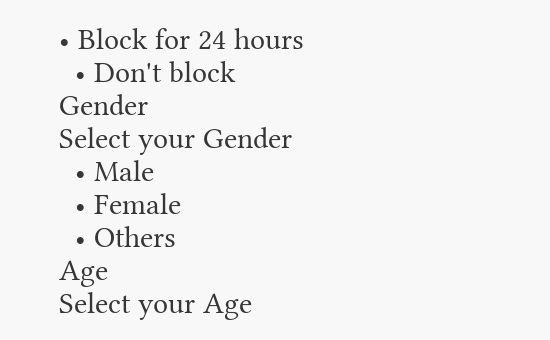• Block for 24 hours
  • Don't block
Gender
Select your Gender
  • Male
  • Female
  • Others
Age
Select your Age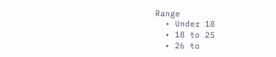Range
  • Under 18
  • 18 to 25
  • 26 to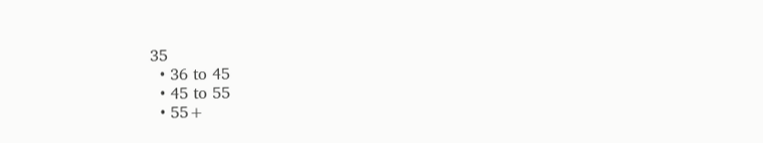35
  • 36 to 45
  • 45 to 55
  • 55+